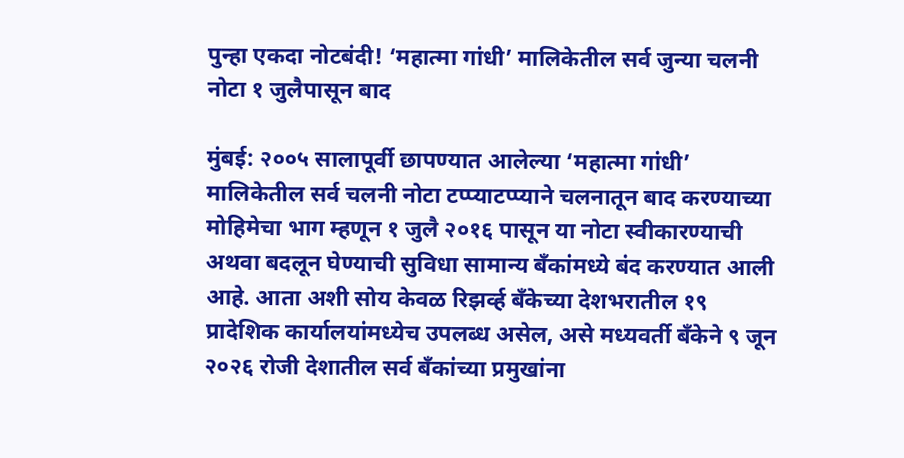पुन्हा एकदा नोटबंदी! ‘महात्मा गांधी’ मालिकेतील सर्व जुन्या चलनी नोटा १ जुलैपासून बाद

मुंबई: २००५ सालापूर्वी छापण्यात आलेल्या ‘महात्मा गांधी’ मालिकेतील सर्व चलनी नोटा टप्प्याटप्प्याने चलनातून बाद करण्याच्या मोहिमेचा भाग म्हणून १ जुलै २०१६ पासून या नोटा स्वीकारण्याची अथवा बदलून घेण्याची सुविधा सामान्य बँकांमध्ये बंद करण्यात आली आहे. आता अशी सोय केवळ रिझर्व्ह बँकेच्या देशभरातील १९ प्रादेशिक कार्यालयांमध्येच उपलब्ध असेल, असे मध्यवर्ती बँकेने ९ जून २०२६ रोजी देशातील सर्व बँकांच्या प्रमुखांना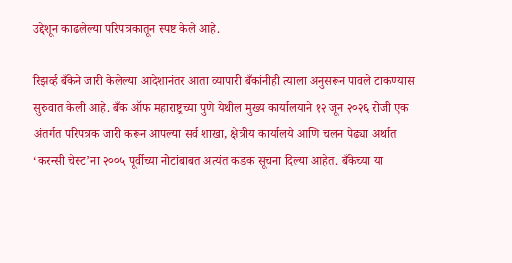उद्देशून काढलेल्या परिपत्रकातून स्पष्ट केले आहे.

रिझर्व्ह बँकेने जारी केलेल्या आदेशानंतर आता व्यापारी बँकांनीही त्याला अनुसरून पावले टाकण्यास सुरुवात केली आहे. बँक ऑफ महाराष्ट्रच्या पुणे येथील मुख्य कार्यालयाने १२ जून २०२६ रोजी एक अंतर्गत परिपत्रक जारी करून आपल्या सर्व शाखा, क्षेत्रीय कार्यालये आणि चलन पेढ्या अर्थात ‘करन्सी चेस्ट’ना २००५ पूर्वीच्या नोटांबाबत अत्यंत कडक सूचना दिल्या आहेत. बँकेच्या या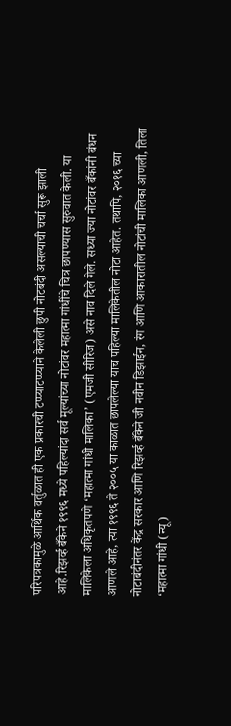परिपत्रकामुळे आर्थिक वर्तुळात ही एक प्रकारची टप्प्याटप्प्याने केलेली छुपी नोटबंदी असल्याची चर्चा सुरू झाली आहे.रिझर्व्ह बँकेने १९९६ मध्ये पहिल्यांदा सर्व मूल्यांच्या नोटांवर महात्मा गांधींचे चित्र छापण्यास सुरुवात केली. या मालिकेला अधिकृतपणे ‘महात्मा गांधी मालिका’ (एमजी सीरिज) असे नाव दिले गेले. सध्या ज्या नोटांवर बँकांनी बंधन आणले आहे, त्या १९९६ ते २००५ या काळात छापलेल्या याच पहिल्या मालिकेतील नोटा आहेत. तथापि, २०१६ च्या नोटाबंदीनंतर केंद्र सरकार आणि रिझर्व्ह बँकेने जी नवीन डिझाईन, रंग आणि आकारातील नोटांची मालिका आणली, तिला ‘महात्मा गांधी (न्यू)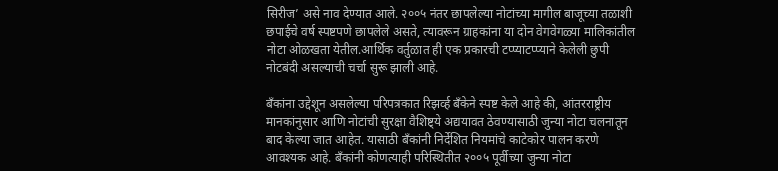सिरीज’ असे नाव देण्यात आले. २००५ नंतर छापलेल्या नोटांच्या मागील बाजूच्या तळाशी छपाईचे वर्ष स्पष्टपणे छापलेले असते, त्यावरून ग्राहकांना या दोन वेगवेगळ्या मालिकांतील नोटा ओळखता येतील.आर्थिक वर्तुळात ही एक प्रकारची टप्प्याटप्प्याने केलेली छुपी नोटबंदी असल्याची चर्चा सुरू झाली आहे.

बँकांना उद्देशून असलेल्या परिपत्रकात रिझर्व्ह बँकेने स्पष्ट केले आहे की, आंतरराष्ट्रीय मानकांनुसार आणि नोटांची सुरक्षा वैशिष्ट्ये अद्ययावत ठेवण्यासाठी जुन्या नोटा चलनातून बाद केल्या जात आहेत. यासाठी बँकांनी निर्देशित नियमांचे काटेकोर पालन करणे आवश्यक आहे. बँकांनी कोणत्याही परिस्थितीत २००५ पूर्वीच्या जुन्या नोटा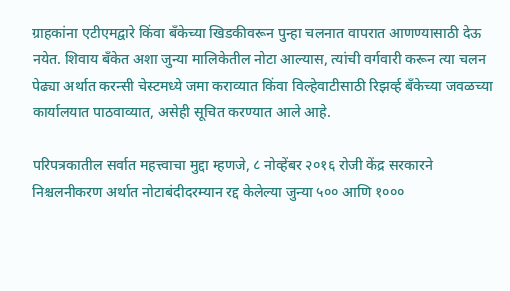ग्राहकांना एटीएमद्वारे किंवा बँकेच्या खिडकीवरून पुन्हा चलनात वापरात आणण्यासाठी देऊ नयेत. शिवाय बँकेत अशा जुन्या मालिकेतील नोटा आल्यास, त्यांची वर्गवारी करून त्या चलन पेढ्या अर्थात करन्सी चेस्टमध्ये जमा कराव्यात किंवा विल्हेवाटीसाठी रिझर्व्ह बँकेच्या जवळच्या कार्यालयात पाठवाव्यात, असेही सूचित करण्यात आले आहे.

परिपत्रकातील सर्वात महत्त्वाचा मुद्दा म्हणजे, ८ नोव्हेंबर २०१६ रोजी केंद्र सरकारने निश्चलनीकरण अर्थात नोटाबंदीदरम्यान रद्द केलेल्या जुन्या ५०० आणि १०००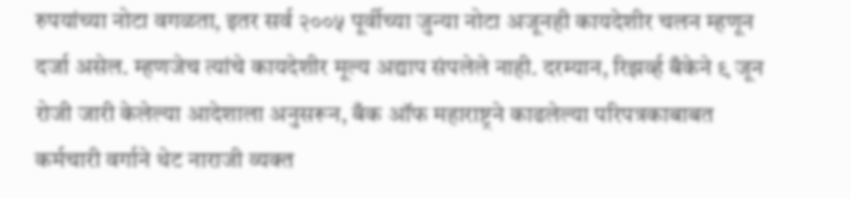रुपयांच्या नोटा वगळता, इतर सर्व २००५ पूर्वीच्या जुन्या नोटा अजूनही कायदेशीर चलन म्हणून दर्जा असेल. म्हणजेच त्यांचे कायदेशीर मूल्य अद्याप संपलेले नाही. दरम्यान, रिझर्व्ह बँकेने ९ जून रोजी जारी केलेल्या आदेशाला अनुसरून, बँक ऑफ महाराष्ट्रने काढलेल्या परिपत्रकाबाबत कर्मचारी वर्गाने थेट नाराजी व्यक्त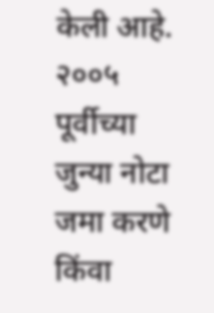केली आहे. २००५ पूर्वीच्या जुन्या नोटा जमा करणे किंवा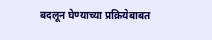बदलून घेण्याच्या प्रक्रियेबाबत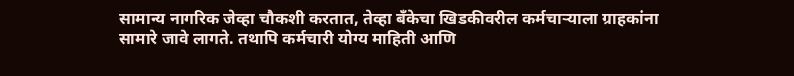सामान्य नागरिक जेव्हा चौकशी करतात, तेव्हा बँकेचा खिडकीवरील कर्मचाऱ्याला ग्राहकांना सामारे जावे लागते. तथापि कर्मचारी योग्य माहिती आणि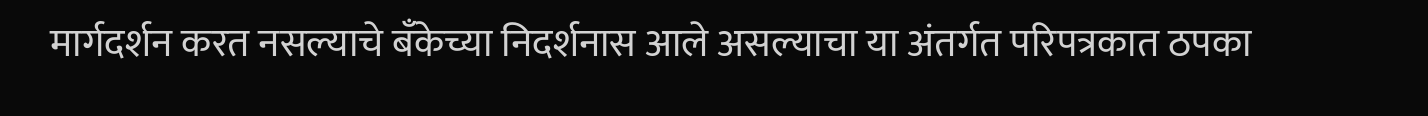मार्गदर्शन करत नसल्याचे बँकेच्या निदर्शनास आले असल्याचा या अंतर्गत परिपत्रकात ठपका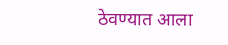ठेवण्यात आला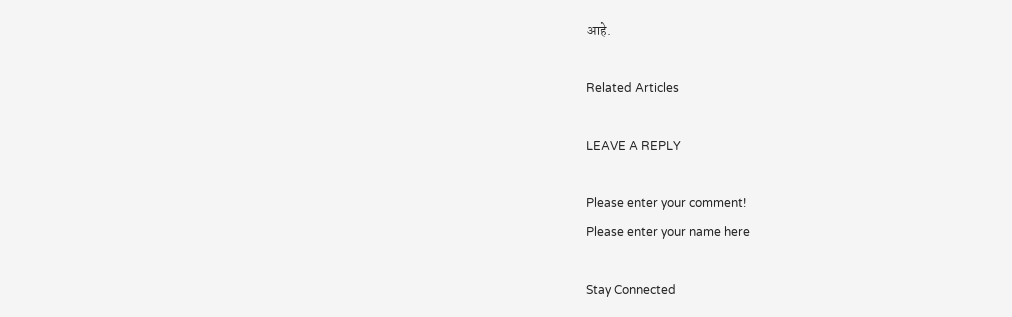आहे.

Related Articles

LEAVE A REPLY

Please enter your comment!
Please enter your name here

Stay Connected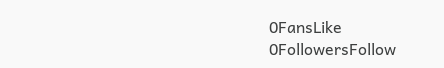0FansLike
0FollowersFollow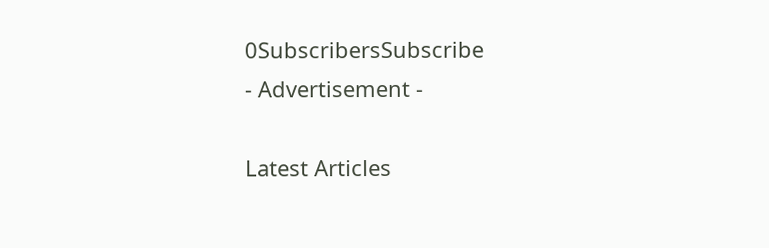0SubscribersSubscribe
- Advertisement -

Latest Articles